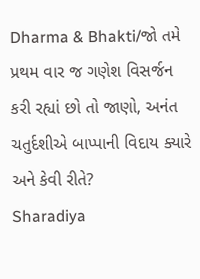Dharma & Bhakti/જો તમે પ્રથમ વાર જ ગણેશ વિસર્જન કરી રહ્યાં છો તો જાણો, અનંત ચતુર્દશીએ બાપ્પાની વિદાય ક્યારે અને કેવી રીતે?
Sharadiya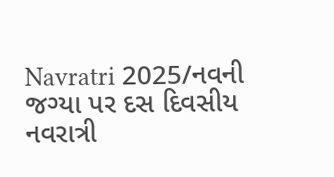Navratri 2025/નવની જગ્યા પર દસ દિવસીય નવરાત્રી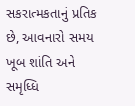સકરાત્મકતાનું પ્રતિક છે, આવનારો સમય ખૂબ શાંતિ અને સમૃધ્ધિ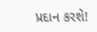પ્રદાન કરશે!